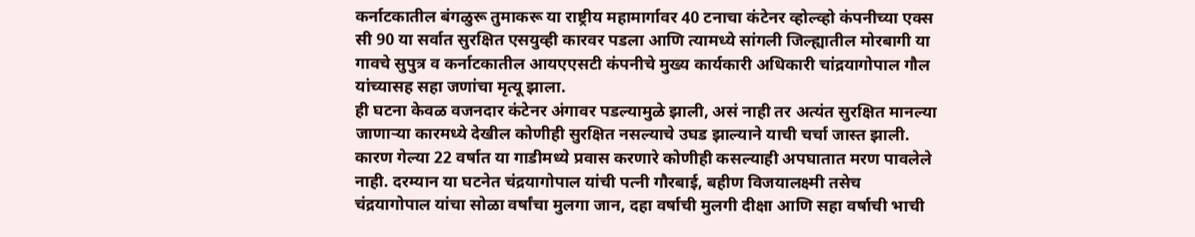कर्नाटकातील बंगळुरू तुमाकरू या राष्ट्रीय महामार्गावर 40 टनाचा कंटेनर व्होल्व्हो कंपनीच्या एक्स सी 90 या सर्वात सुरक्षित एसयुव्ही कारवर पडला आणि त्यामध्ये सांगली जिल्ह्यातील मोरबागी या गावचे सुपुत्र व कर्नाटकातील आयएएसटी कंपनीचे मुख्य कार्यकारी अधिकारी चांद्रयागोपाल गौल यांच्यासह सहा जणांचा मृत्यू झाला.
ही घटना केवळ वजनदार कंटेनर अंगावर पडल्यामुळे झाली, असं नाही तर अत्यंत सुरक्षित मानल्या जाणाऱ्या कारमध्ये देखील कोणीही सुरक्षित नसल्याचे उघड झाल्याने याची चर्चा जास्त झाली. कारण गेल्या 22 वर्षात या गाडीमध्ये प्रवास करणारे कोणीही कसल्याही अपघातात मरण पावलेले नाही. दरम्यान या घटनेत चंद्रयागोपाल यांची पत्नी गौरबाई, बहीण विजयालक्ष्मी तसेच चंद्रयागोपाल यांचा सोळा वर्षांचा मुलगा जान, दहा वर्षाची मुलगी दीक्षा आणि सहा वर्षाची भाची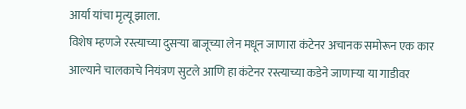आर्या यांचा मृत्यू झाला.
विशेष म्हणजे रस्त्याच्या दुसऱ्या बाजूच्या लेन मधून जाणारा कंटेनर अचानक समोरून एक कार आल्याने चालकाचे नियंत्रण सुटले आणि हा कंटेनर रस्त्याच्या कडेने जाणाऱ्या या गाडीवर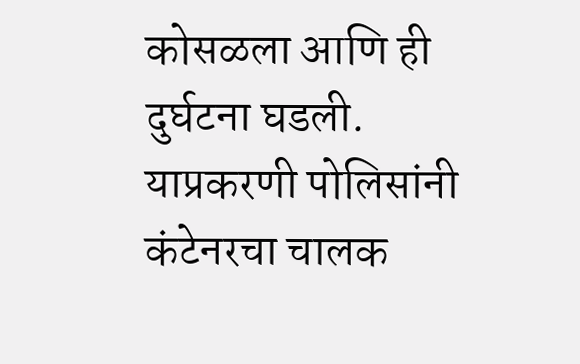कोसळला आणि ही दुर्घटना घडली. याप्रकरणी पोलिसांनी कंटेनरचा चालक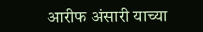आरीफ अंसारी याच्या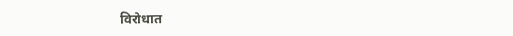विरोधात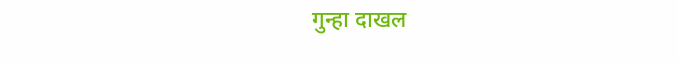गुन्हा दाखल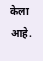केला आहे.